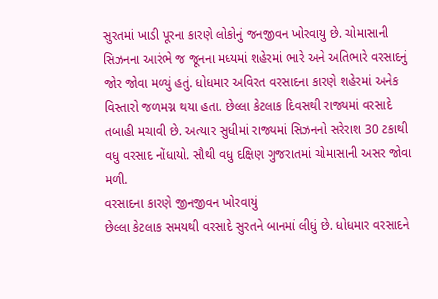સુરતમાં ખાડી પૂરના કારણે લોકોનું જનજીવન ખોરવાયુ છે. ચોમાસાની સિઝનના આરંભે જ જૂનના મધ્યમાં શહેરમાં ભારે અને અતિભારે વરસાદનું જોર જોવા મળ્યું હતું. ધોધમાર અવિરત વરસાદના કારણે શહેરમાં અનેક વિસ્તારો જળમગ્ન થયા હતા. છેલ્લા કેટલાક દિવસથી રાજ્યમાં વરસાદે તબાહી મચાવી છે. અત્યાર સુધીમાં રાજ્યમાં સિઝનનો સરેરાશ 30 ટકાથી વધુ વરસાદ નોંધાયો. સૌથી વધુ દક્ષિણ ગુજરાતમાં ચોમાસાની અસર જોવા મળી.
વરસાદના કારણે જીનજીવન ખોરવાયું
છેલ્લા કેટલાક સમયથી વરસાદે સુરતને બાનમાં લીધું છે. ધોધમાર વરસાદને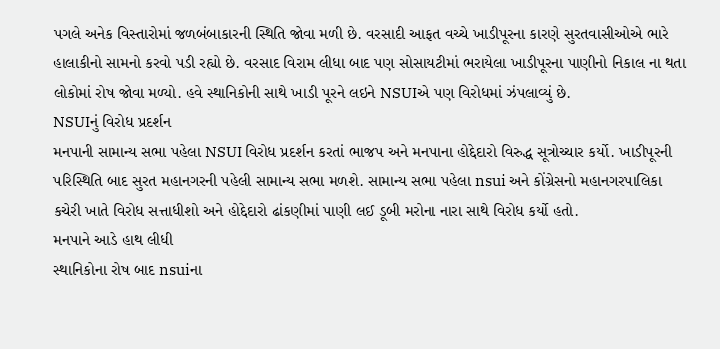પગલે અનેક વિસ્તારોમાં જળબંબાકારની સ્થિતિ જોવા મળી છે. વરસાદી આફત વચ્ચે ખાડીપૂરના કારણે સુરતવાસીઓએ ભારે હાલાકીનો સામનો કરવો પડી રહ્યો છે. વરસાદ વિરામ લીધા બાદ પણ સોસાયટીમાં ભરાયેલા ખાડીપૂરના પાણીનો નિકાલ ના થતા લોકોમાં રોષ જોવા મળ્યો. હવે સ્થાનિકોની સાથે ખાડી પૂરને લઇને NSUIએ પણ વિરોધમાં ઝંપલાવ્યું છે.
NSUIનું વિરોધ પ્રદર્શન
મનપાની સામાન્ય સભા પહેલા NSUI વિરોધ પ્રદર્શન કરતાં ભાજપ અને મનપાના હોદ્દેદારો વિરુદ્ધ સૂત્રોચ્ચાર કર્યો. ખાડીપૂરની પરિસ્થિતિ બાદ સુરત મહાનગરની પહેલી સામાન્ય સભા મળશે. સામાન્ય સભા પહેલા nsui અને કોંગ્રેસનો મહાનગરપાલિકા કચેરી ખાતે વિરોધ સત્તાધીશો અને હોદ્દેદારો ઢાંકણીમાં પાણી લઈ ડૂબી મરોના નારા સાથે વિરોધ કર્યો હતો.
મનપાને આડે હાથ લીધી
સ્થાનિકોના રોષ બાદ nsuiના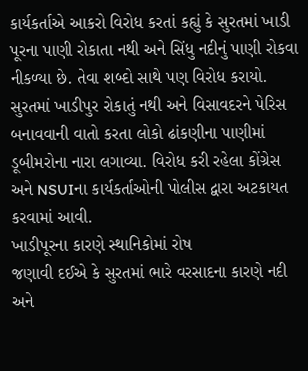કાર્યકર્તાએ આકરો વિરોધ કરતાં કહ્યું કે સુરતમાં ખાડી પૂરના પાણી રોકાતા નથી અને સિંધુ નદીનું પાણી રોકવા નીકળ્યા છે. તેવા શબ્દો સાથે પણ વિરોધ કરાયો. સુરતમાં ખાડીપુર રોકાતું નથી અને વિસાવદરને પેરિસ બનાવવાની વાતો કરતા લોકો ઢાંકણીના પાણીમાં ડૂબીમરોના નારા લગાવ્યા. વિરોધ કરી રહેલા કોંગ્રેસ અને NSUIના કાર્યકર્તાઓની પોલીસ દ્વારા અટકાયત કરવામાં આવી.
ખાડીપૂરના કારણે સ્થાનિકોમાં રોષ
જણાવી દઈએ કે સુરતમાં ભારે વરસાદના કારણે નદી અને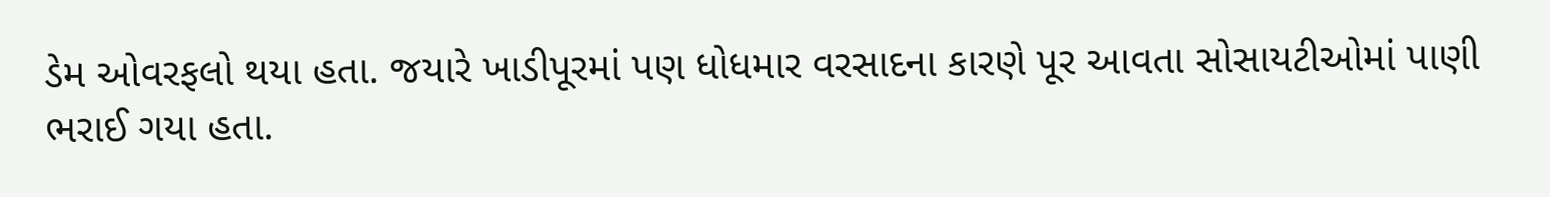ડેમ ઓવરફલો થયા હતા. જયારે ખાડીપૂરમાં પણ ધોધમાર વરસાદના કારણે પૂર આવતા સોસાયટીઓમાં પાણી ભરાઈ ગયા હતા.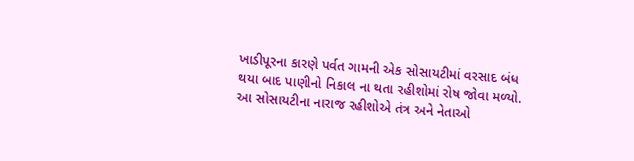ખાડીપૂરના કારણે પર્વત ગામની એક સોસાયટીમાં વરસાદ બંધ થયા બાદ પાણીનો નિકાલ ના થતા રહીશોમાં રોષ જોવા મળ્યો. આ સોસાયટીના નારાજ રહીશોએ તંત્ર અને નેતાઓ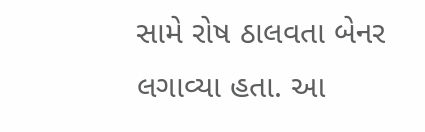સામે રોષ ઠાલવતા બેનર લગાવ્યા હતા. આ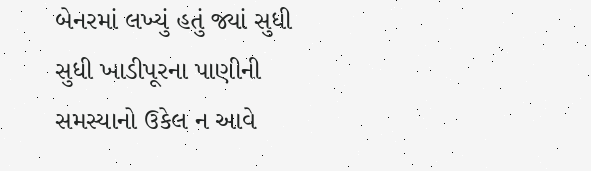બેનરમાં લખ્યું હતું જ્યાં સુધી સુધી ખાડીપૂરના પાણીની સમસ્યાનો ઉકેલ ન આવે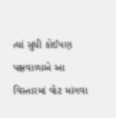ત્યાં સુધી કોઈપણ પક્ષવાળાએ આ વિસ્તારમાં વોટ માંગવા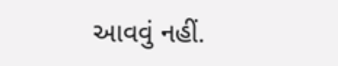આવવું નહીં.